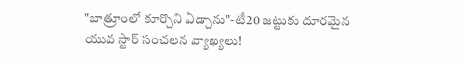"బాత్రూంలో కూర్చొని ఏడ్చాను"-టీ20 జట్టుకు దూరమైన యువ స్టార్ సంచలన వ్యాఖ్యలు!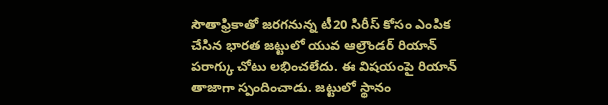సౌతాఫ్రికాతో జరగనున్న టీ20 సిరీస్ కోసం ఎంపిక చేసిన భారత జట్టులో యువ ఆల్రౌండర్ రియాన్ పరాగ్కు చోటు లభించలేదు. ఈ విషయంపై రియాన్ తాజాగా స్పందించాడు. జట్టులో స్థానం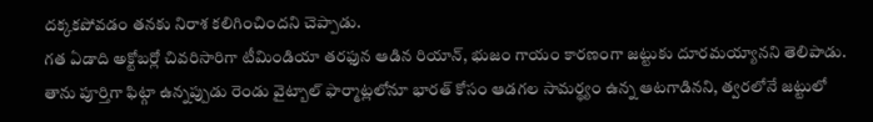దక్కకపోవడం తనకు నిరాశ కలిగించిందని చెప్పాడు.
గత ఏడాది అక్టోబర్లో చివరిసారిగా టీమిండియా తరఫున ఆడిన రియాన్, భుజం గాయం కారణంగా జట్టుకు దూరమయ్యానని తెలిపాడు. తాను పూర్తిగా ఫిట్గా ఉన్నప్పుడు రెండు వైట్బాల్ ఫార్మాట్లలోనూ భారత్ కోసం ఆడగల సామర్థ్యం ఉన్న ఆటగాడినని, త్వరలోనే జట్టులో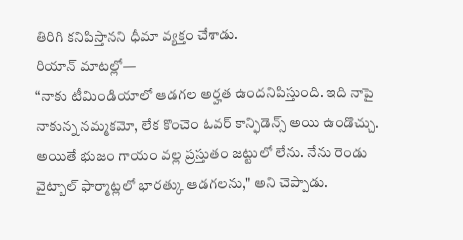తిరిగి కనిపిస్తానని ధీమా వ్యక్తం చేశాడు.
రియాన్ మాటల్లో—
“నాకు టీమిండియాలో ఆడగల అర్హత ఉందనిపిస్తుంది. ఇది నాపై నాకున్న నమ్మకమో, లేక కొంచెం ఓవర్ కాన్ఫిడెన్స్ అయి ఉండొచ్చు. అయితే భుజం గాయం వల్ల ప్రస్తుతం జట్టులో లేను. నేను రెండు వైట్బాల్ ఫార్మాట్లలో భారత్కు ఆడగలను," అని చెప్పాడు.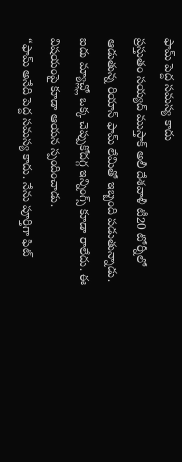ఫామ్ పెద్ద సమస్య కాదు
ప్రస్తుతం సయ్యద్ ముస్తాక్ అలీ దేశవాళీ టీ20 టోర్నీలో ఆడుతున్న రియాన్ ఫామ్ లేమితో ఇబ్బంది పడుతున్నాడు. ఐదు మ్యాచ్ల్లో ఒక్క చెప్పుకోదగ్గ ఇన్నింగ్స్ కూడా రాలేదు. ఈ విషయంపై కూడా ఆయన స్పందించాడు.
“ఫామ్ అనేది పెద్ద సమస్య కాదు. నేను పూర్తిగా ఫిట్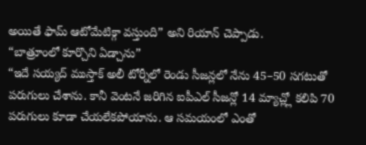అయితే ఫామ్ ఆటోమేటిక్గా వస్తుంది” అని రియాన్ చెప్పాడు.
“బాత్రూంలో కూర్చొని ఏడ్చాను”
“ఇదే సయ్యద్ ముస్తాక్ అలీ టోర్నీలో రెండు సీజన్లలో నేను 45–50 సగటుతో పరుగులు చేశాను. కానీ వెంటనే జరిగిన ఐపీఎల్ సీజన్లో 14 మ్యాచ్ల్లో కలిపి 70 పరుగులు కూడా చేయలేకపోయాను. ఆ సమయంలో ఎంతో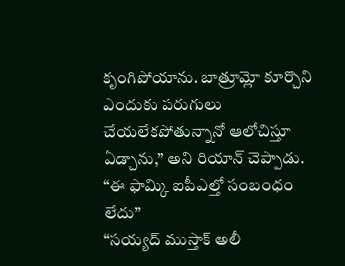కృంగిపోయాను. బాత్రూమ్లో కూర్చొని ఎందుకు పరుగులు చేయలేకపోతున్నానో ఆలోచిస్తూ ఏడ్చాను,” అని రియాన్ చెప్పాడు.
“ఈ ఫామ్కి ఐపీఎల్తో సంబంధం లేదు”
“సయ్యద్ ముస్తాక్ అలీ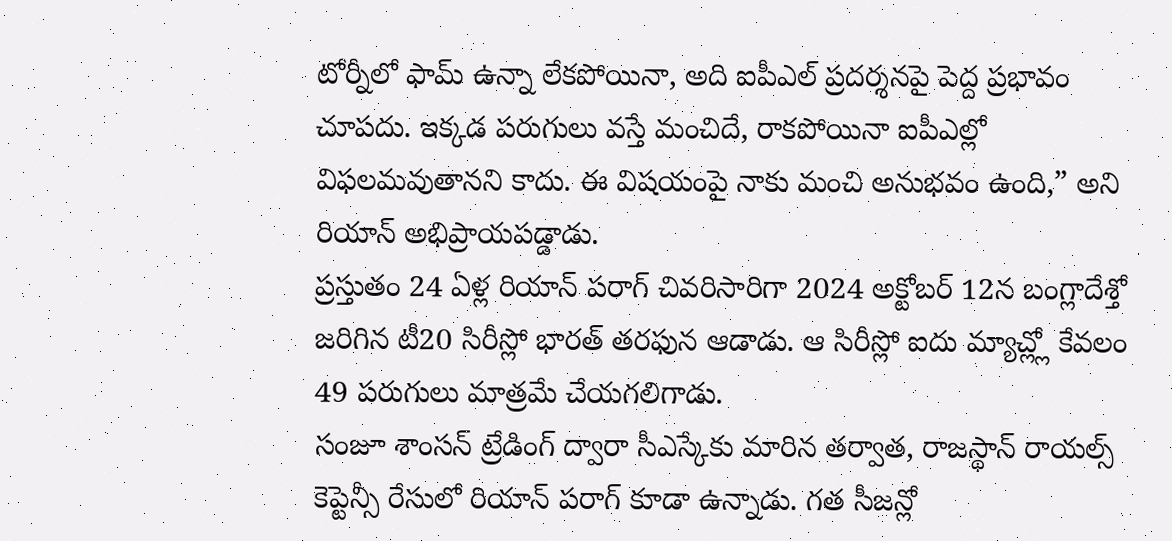టోర్నీలో ఫామ్ ఉన్నా లేకపోయినా, అది ఐపీఎల్ ప్రదర్శనపై పెద్ద ప్రభావం చూపదు. ఇక్కడ పరుగులు వస్తే మంచిదే, రాకపోయినా ఐపీఎల్లో విఫలమవుతానని కాదు. ఈ విషయంపై నాకు మంచి అనుభవం ఉంది,” అని రియాన్ అభిప్రాయపడ్డాడు.
ప్రస్తుతం 24 ఏళ్ల రియాన్ పరాగ్ చివరిసారిగా 2024 అక్టోబర్ 12న బంగ్లాదేశ్తో జరిగిన టీ20 సిరీస్లో భారత్ తరఫున ఆడాడు. ఆ సిరీస్లో ఐదు మ్యాచ్ల్లో కేవలం 49 పరుగులు మాత్రమే చేయగలిగాడు.
సంజూ శాంసన్ ట్రేడింగ్ ద్వారా సీఎస్కేకు మారిన తర్వాత, రాజస్థాన్ రాయల్స్ కెప్టెన్సీ రేసులో రియాన్ పరాగ్ కూడా ఉన్నాడు. గత సీజన్లో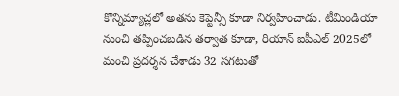కొన్నిమ్యాచ్లలో అతను కెప్టెన్సీ కూడా నిర్వహించాడు. టీమిండియా నుంచి తప్పించబడిన తర్వాత కూడా, రియాన్ ఐపీఎల్ 2025లో మంచి ప్రదర్శన చేశాడు 32 సగటుతో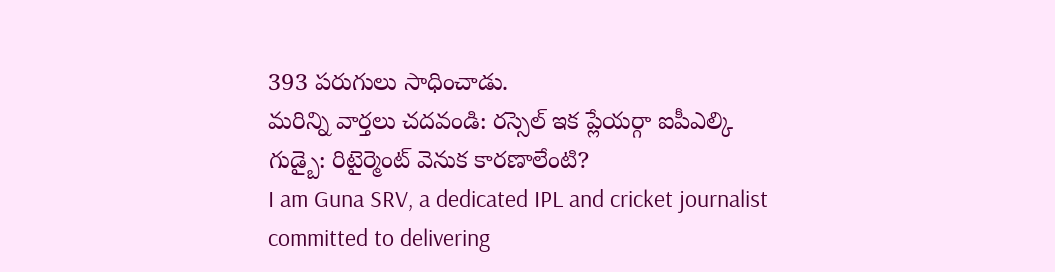393 పరుగులు సాధించాడు.
మరిన్ని వార్తలు చదవండి: రస్సెల్ ఇక ప్లేయర్గా ఐపీఎల్కి గుడ్బై: రిటైర్మెంట్ వెనుక కారణాలేంటి?
I am Guna SRV, a dedicated IPL and cricket journalist committed to delivering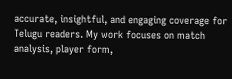accurate, insightful, and engaging coverage for Telugu readers. My work focuses on match analysis, player form,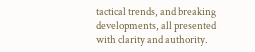tactical trends, and breaking developments, all presented with clarity and authority.